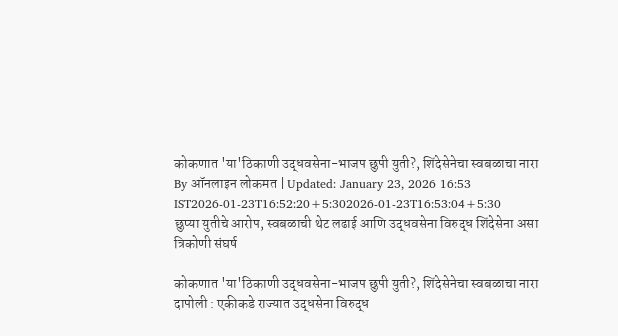कोकणात 'या'ठिकाणी उद्धवसेना-भाजप छुपी युती?, शिंदेसेनेचा स्वबळाचा नारा
By ऑनलाइन लोकमत | Updated: January 23, 2026 16:53 IST2026-01-23T16:52:20+5:302026-01-23T16:53:04+5:30
छुप्या युतीचे आरोप, स्वबळाची थेट लढाई आणि उद्धवसेना विरुद्ध शिंदेसेना असा त्रिकोणी संघर्ष

कोकणात 'या'ठिकाणी उद्धवसेना-भाजप छुपी युती?, शिंदेसेनेचा स्वबळाचा नारा
दापोली : एकीकडे राज्यात उद्धसेना विरुद्ध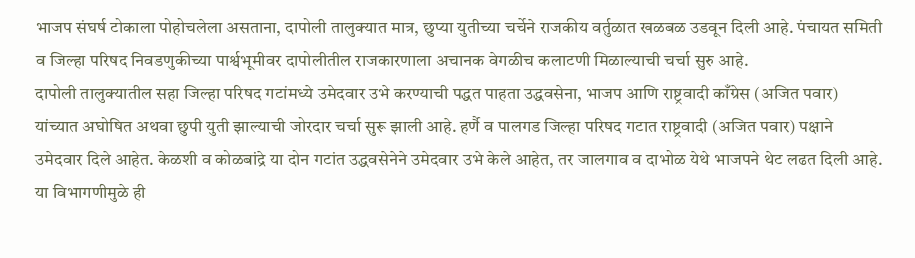भाजप संघर्ष टोकाला पोहोचलेला असताना, दापोली तालुक्यात मात्र, छुप्या युतीच्या चर्चेने राजकीय वर्तुळात खळबळ उडवून दिली आहे. पंचायत समिती व जिल्हा परिषद निवडणुकीच्या पार्श्वभूमीवर दापोलीतील राजकारणाला अचानक वेगळीच कलाटणी मिळाल्याची चर्चा सुरु आहे.
दापोली तालुक्यातील सहा जिल्हा परिषद गटांमध्ये उमेदवार उभे करण्याची पद्धत पाहता उद्धवसेना, भाजप आणि राष्ट्रवादी काँग्रेस (अजित पवार) यांच्यात अघोषित अथवा छुपी युती झाल्याची जोरदार चर्चा सुरू झाली आहे. हर्णै व पालगड जिल्हा परिषद गटात राष्ट्रवादी (अजित पवार) पक्षाने उमेदवार दिले आहेत. केळशी व कोळबांद्रे या दोन गटांत उद्धवसेनेने उमेदवार उभे केले आहेत, तर जालगाव व दाभोळ येथे भाजपने थेट लढत दिली आहे. या विभागणीमुळे ही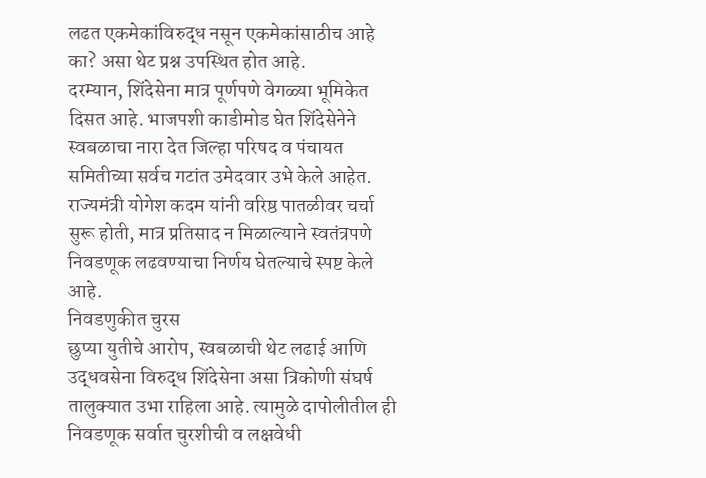लढत एकमेकांविरुद्ध नसून एकमेकांसाठीच आहे का? असा थेट प्रश्न उपस्थित होत आहे.
दरम्यान, शिंदेसेना मात्र पूर्णपणे वेगळ्या भूमिकेत दिसत आहे. भाजपशी काडीमोड घेत शिंदेसेनेने स्वबळाचा नारा देत जिल्हा परिषद व पंचायत समितीच्या सर्वच गटांत उमेदवार उभे केले आहेत. राज्यमंत्री योगेश कदम यांनी वरिष्ठ पातळीवर चर्चा सुरू होती, मात्र प्रतिसाद न मिळाल्याने स्वतंत्रपणे निवडणूक लढवण्याचा निर्णय घेतल्याचे स्पष्ट केले आहे.
निवडणुकीत चुरस
छुप्या युतीचे आरोप, स्वबळाची थेट लढाई आणि उद्धवसेना विरुद्ध शिंदेसेना असा त्रिकोणी संघर्ष तालुक्यात उभा राहिला आहे. त्यामुळे दापोलीतील ही निवडणूक सर्वात चुरशीची व लक्षवेधी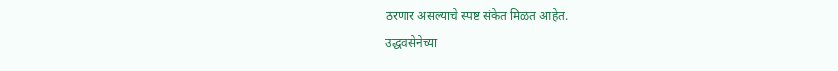ठरणार असल्याचे स्पष्ट संकेत मिळत आहेत.
उद्धवसेनेच्या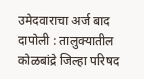उमेदवाराचा अर्ज बाद
दापोली : तालुक्यातील कोळबांद्रे जिल्हा परिषद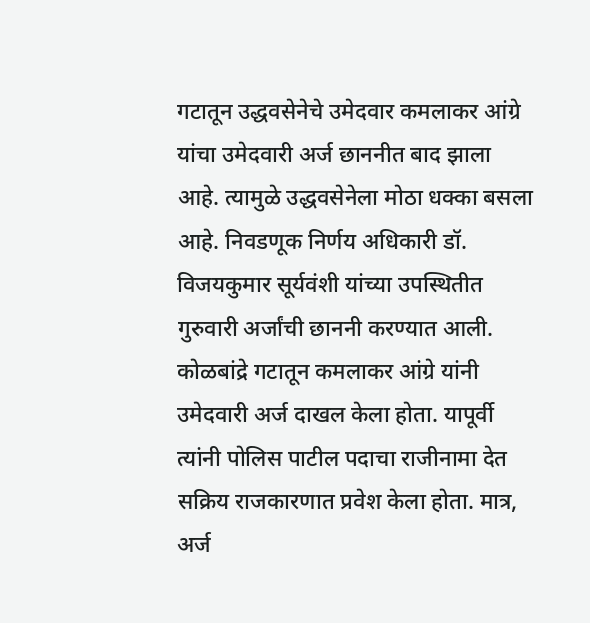गटातून उद्धवसेनेचे उमेदवार कमलाकर आंग्रे यांचा उमेदवारी अर्ज छाननीत बाद झाला आहे. त्यामुळे उद्धवसेनेला मोठा धक्का बसला आहे. निवडणूक निर्णय अधिकारी डॉ. विजयकुमार सूर्यवंशी यांच्या उपस्थितीत गुरुवारी अर्जांची छाननी करण्यात आली.
कोळबांद्रे गटातून कमलाकर आंग्रे यांनी उमेदवारी अर्ज दाखल केला होता. यापूर्वी त्यांनी पोलिस पाटील पदाचा राजीनामा देत सक्रिय राजकारणात प्रवेश केला होता. मात्र, अर्ज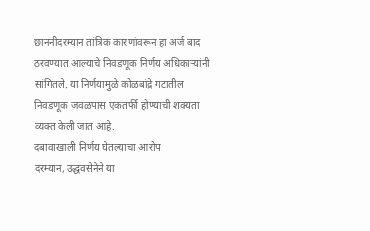छाननीदरम्यान तांत्रिक कारणांवरून हा अर्ज बाद ठरवण्यात आल्याचे निवडणूक निर्णय अधिकाऱ्यांनी सांगितले. या निर्णयामुळे कोळबांद्रे गटातील निवडणूक जवळपास एकतर्फी होण्याची शक्यता व्यक्त केली जात आहे.
दबावाखाली निर्णय घेतल्याचा आरोप
दरम्यान, उद्धवसेनेने या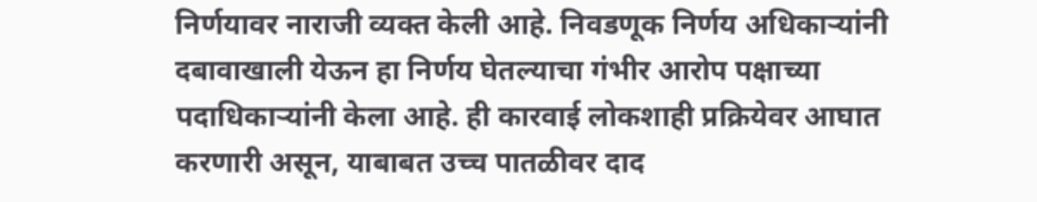निर्णयावर नाराजी व्यक्त केली आहे. निवडणूक निर्णय अधिकाऱ्यांनी दबावाखाली येऊन हा निर्णय घेतल्याचा गंभीर आरोप पक्षाच्या पदाधिकाऱ्यांनी केला आहे. ही कारवाई लोकशाही प्रक्रियेवर आघात करणारी असून, याबाबत उच्च पातळीवर दाद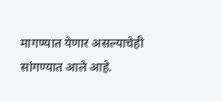मागण्यात येणार असल्याचेही सांगण्यात आले आहे.